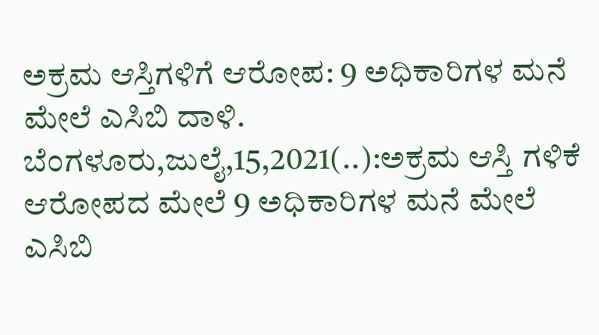ಅಕ್ರಮ ಆಸ್ತಿಗಳಿಗೆ ಆರೋಪ: 9 ಅಧಿಕಾರಿಗಳ ಮನೆ ಮೇಲೆ ಎಸಿಬಿ ದಾಳಿ. ಬೆಂಗಳೂರು,ಜುಲೈ,15,2021(..):ಅಕ್ರಮ ಆಸ್ತಿ ಗಳಿಕೆ ಆರೋಪದ ಮೇಲೆ 9 ಅಧಿಕಾರಿಗಳ ಮನೆ ಮೇಲೆ ಎಸಿಬಿ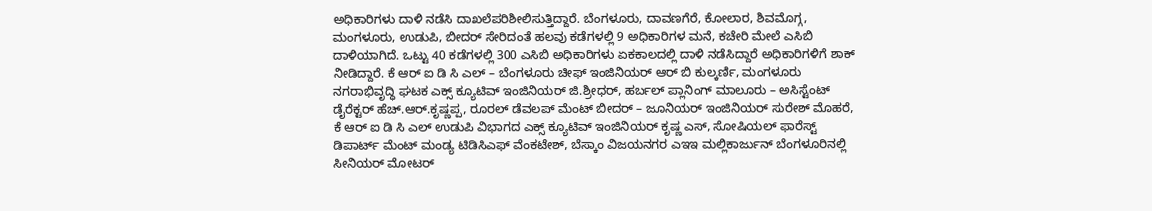ಅಧಿಕಾರಿಗಳು ದಾಳಿ ನಡೆಸಿ ದಾಖಲೆಪರಿಶೀಲಿಸುತ್ತಿದ್ದಾರೆ. ಬೆಂಗಳೂರು, ದಾವಣಗೆರೆ, ಕೋಲಾರ, ಶಿವಮೊಗ್ಗ, ಮಂಗಳೂರು, ಉಡುಪಿ, ಬೀದರ್ ಸೇರಿದಂತೆ ಹಲವು ಕಡೆಗಳಲ್ಲಿ 9 ಅಧಿಕಾರಿಗಳ ಮನೆ, ಕಚೇರಿ ಮೇಲೆ ಎಸಿಬಿ ದಾಳಿಯಾಗಿದೆ. ಒಟ್ಟು 40 ಕಡೆಗಳಲ್ಲಿ 300 ಎಸಿಬಿ ಅಧಿಕಾರಿಗಳು ಏಕಕಾಲದಲ್ಲಿ ದಾಳಿ ನಡೆಸಿದ್ದಾರೆ ಅಧಿಕಾರಿಗಳಿಗೆ ಶಾಕ್ ನೀಡಿದ್ದಾರೆ. ಕೆ ಆರ್ ಐ ಡಿ ಸಿ ಎಲ್ – ಬೆಂಗಳೂರು ಚೀಫ್ ಇಂಜಿನಿಯರ್ ಆರ್ ಬಿ ಕುಲ್ಕರ್ಣಿ, ಮಂಗಳೂರು ನಗರಾಭಿವೃದ್ಧಿ ಘಟಕ ಎಕ್ಸ್ ಕ್ಯೂಟಿವ್ ಇಂಜಿನಿಯರ್ ಜಿ.ಶ್ರೀಧರ್, ಹರ್ಬಲ್ ಪ್ಲಾನಿಂಗ್ ಮಾಲೂರು – ಅಸಿಸ್ಟೆಂಟ್ ಡೈರೆಕ್ಟರ್ ಹೆಚ್.ಆರ್.ಕೃಷ್ಣಪ್ಪ, ರೂರಲ್ ಡೆವಲಪ್ ಮೆಂಟ್ ಬೀದರ್ – ಜೂನಿಯರ್ ಇಂಜಿನಿಯರ್ ಸುರೇಶ್ ಮೊಹರೆ, ಕೆ ಆರ್ ಐ ಡಿ ಸಿ ಎಲ್ ಉಡುಪಿ ವಿಭಾಗದ ಎಕ್ಸ್ ಕ್ಯೂಟಿವ್ ಇಂಜಿನಿಯರ್ ಕೃಷ್ಣ ಎಸ್, ಸೋಷಿಯಲ್ ಫಾರೆಸ್ಟ್ ಡಿಪಾರ್ಟ್ ಮೆಂಟ್ ಮಂಡ್ಯ ಟಿಡಿಸಿಎಫ್ ವೆಂಕಟೇಶ್, ಬೆಸ್ಕಾಂ ವಿಜಯನಗರ ಎಇಇ ಮಲ್ಲಿಕಾರ್ಜುನ್ ಬೆಂಗಳೂರಿನಲ್ಲಿ ಸೀನಿಯರ್ ಮೋಟರ್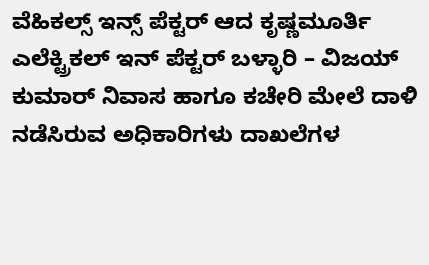ವೆಹಿಕಲ್ಸ್ ಇನ್ಸ್ ಪೆಕ್ಟರ್ ಆದ ಕೃಷ್ಣಮೂರ್ತಿ ಎಲೆಕ್ಟ್ರಿಕಲ್ ಇನ್ ಪೆಕ್ಟರ್ ಬಳ್ಳಾರಿ – ವಿಜಯ್ ಕುಮಾರ್ ನಿವಾಸ ಹಾಗೂ ಕಚೇರಿ ಮೇಲೆ ದಾಳಿ ನಡೆಸಿರುವ ಅಧಿಕಾರಿಗಳು ದಾಖಲೆಗಳ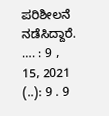ಪರಿಶೀಲನೆ ನಡೆಸಿದ್ದಾರೆ. …. : 9 , 15, 2021 (..): 9 . 9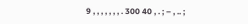9 , , , , , , , . 300 40 , . ; – , .. ;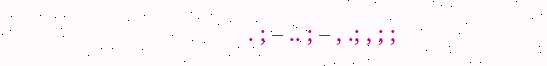. ; – .. ; – , .; , ; ;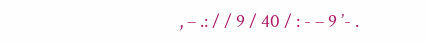, – .: / / 9 / 40 / : - – 9 ’- .